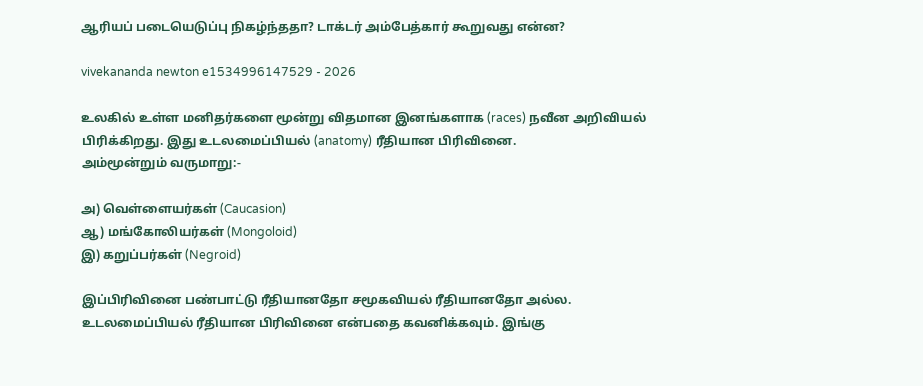ஆரியப் படையெடுப்பு நிகழ்ந்ததா? டாக்டர் அம்பேத்கார் கூறுவது என்ன?

vivekananda newton e1534996147529 - 2026

உலகில் உள்ள மனிதர்களை மூன்று விதமான இனங்களாக (races) நவீன அறிவியல் பிரிக்கிறது. இது உடலமைப்பியல் (anatomy) ரீதியான பிரிவினை.
அம்மூன்றும் வருமாறு:-

அ) வெள்ளையர்கள் (Caucasion)
ஆ) மங்கோலியர்கள் (Mongoloid)
இ) கறுப்பர்கள் (Negroid)

இப்பிரிவினை பண்பாட்டு ரீதியானதோ சமூகவியல் ரீதியானதோ அல்ல. உடலமைப்பியல் ரீதியான பிரிவினை என்பதை கவனிக்கவும். இங்கு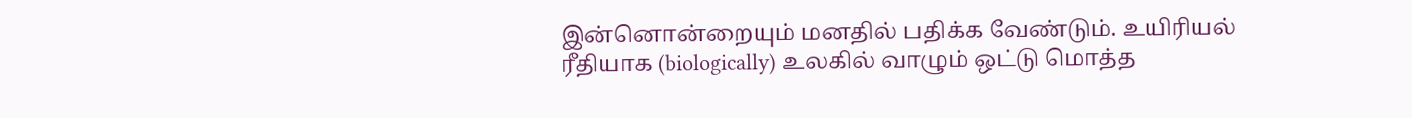இன்னொன்றையும் மனதில் பதிக்க வேண்டும். உயிரியல் ரீதியாக (biologically) உலகில் வாழும் ஒட்டு மொத்த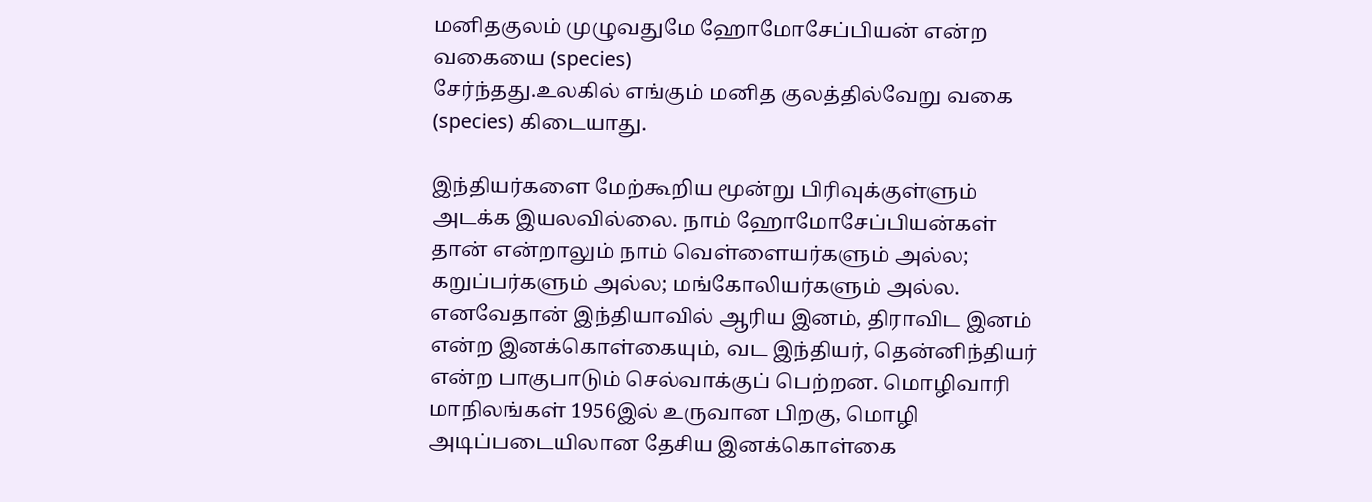மனிதகுலம் முழுவதுமே ஹோமோசேப்பியன் என்ற வகையை (species)
சேர்ந்தது.உலகில் எங்கும் மனித குலத்தில்வேறு வகை (species) கிடையாது.

இந்தியர்களை மேற்கூறிய மூன்று பிரிவுக்குள்ளும் அடக்க இயலவில்லை. நாம் ஹோமோசேப்பியன்கள் தான் என்றாலும் நாம் வெள்ளையர்களும் அல்ல; கறுப்பர்களும் அல்ல; மங்கோலியர்களும் அல்ல. எனவேதான் இந்தியாவில் ஆரிய இனம், திராவிட இனம் என்ற இனக்கொள்கையும், வட இந்தியர், தென்னிந்தியர் என்ற பாகுபாடும் செல்வாக்குப் பெற்றன. மொழிவாரி மாநிலங்கள் 1956இல் உருவான பிறகு, மொழி அடிப்படையிலான தேசிய இனக்கொள்கை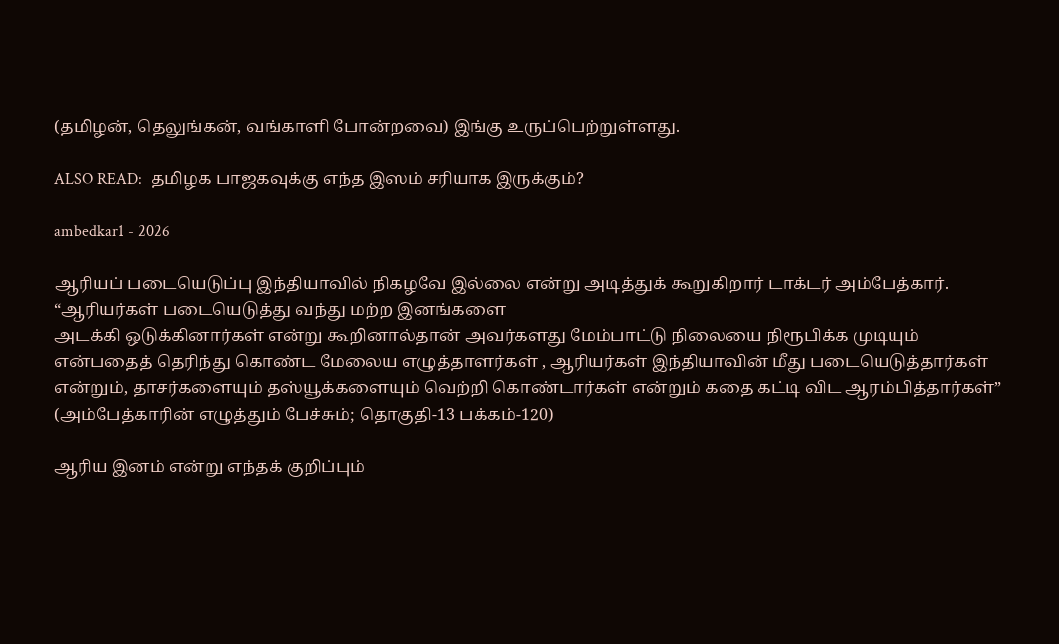(தமிழன், தெலுங்கன், வங்காளி போன்றவை) இங்கு உருப்பெற்றுள்ளது.

ALSO READ:  தமிழக பாஜகவுக்கு எந்த இஸம் சரியாக இருக்கும்?

ambedkar1 - 2026

ஆரியப் படையெடுப்பு இந்தியாவில் நிகழவே இல்லை என்று அடித்துக் கூறுகிறார் டாக்டர் அம்பேத்கார். “ஆரியர்கள் படையெடுத்து வந்து மற்ற இனங்களை
அடக்கி ஒடுக்கினார்கள் என்று கூறினால்தான் அவர்களது மேம்பாட்டு நிலையை நிரூபிக்க முடியும் என்பதைத் தெரிந்து கொண்ட மேலைய எழுத்தாளர்கள் , ஆரியர்கள் இந்தியாவின் மீது படையெடுத்தார்கள் என்றும், தாசர்களையும் தஸ்யூக்களையும் வெற்றி கொண்டார்கள் என்றும் கதை கட்டி விட ஆரம்பித்தார்கள்”
(அம்பேத்காரின் எழுத்தும் பேச்சும்; தொகுதி-13 பக்கம்-120)

ஆரிய இனம் என்று எந்தக் குறிப்பும்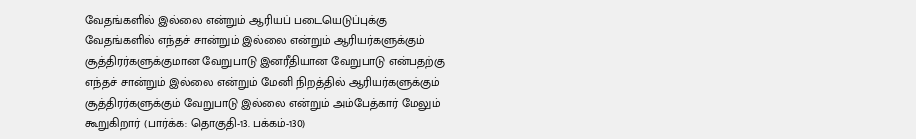வேதங்களில் இல்லை என்றும் ஆரியப் படையெடுப்புக்கு வேதங்களில் எந்தச் சான்றும் இல்லை என்றும் ஆரியர்களுக்கும் சூத்திரர்களுக்குமான வேறுபாடு இனரீதியான வேறுபாடு என்பதற்கு எந்தச் சான்றும் இல்லை என்றும் மேனி நிறத்தில் ஆரியர்களுக்கும் சூத்திரர்களுக்கும் வேறுபாடு இல்லை என்றும் அம்பேத்கார் மேலும் கூறுகிறார் (பார்க்க: தொகுதி-13. பக்கம்-130)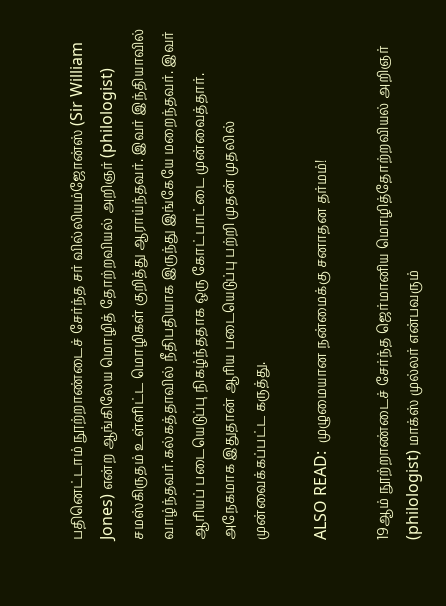பதினெட்டாம் நூற்றாண்டைச் சேர்ந்த சர் வில்லியம்ஜோன்ஸ் (Sir William Jones) என்ற ஆங்கிலேய மொழித் தோற்றவியல் அறிஞர் (philologist) சமஸ்கிருதம் உள்ளிட்ட மொழிகள் குறித்து ஆராய்ந்தவர். இவர் இந்தியாவில் வாழ்ந்தவர்.கல்கத்தாவில் நீதிபதியாக இருந்து இங்கேயே மறைந்தவர். இவர் ஆரியப் படையெடுப்பு நிகழ்ந்ததாக ஒரு கோட்பாட்டை முன்வைத்தார். அநேகமாக இதுதான் ஆரிய படையெடுப்பு பற்றி முதன் முதலில் முன்வைக்கப்பட்ட கருத்து.

ALSO READ:  முழுமையான நன்மைக்கு சனாதன தர்மம்!

19ஆம் நூற்றாண்டைச் சேர்ந்த ஜெர்மானிய மொழித்தோற்றவியல் அறிஞர் (philologist) மாக்ஸ் முல்லர் என்பவரும்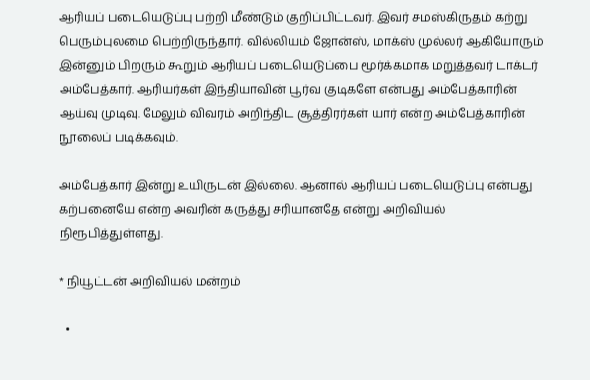ஆரியப் படையெடுப்பு பற்றி மீண்டும் குறிப்பிட்டவர். இவர் சமஸ்கிருதம் கற்று பெரும்புலமை பெற்றிருந்தார். வில்லியம் ஜோன்ஸ், மாக்ஸ் முல்லர் ஆகியோரும் இன்னும் பிறரும் கூறும் ஆரியப் படையெடுப்பை மூர்க்கமாக மறுத்தவர் டாக்டர் அம்பேத்கார். ஆரியர்கள் இந்தியாவின் பூர்வ குடிகளே என்பது அம்பேத்காரின் ஆய்வு முடிவு. மேலும் விவரம் அறிந்திட சூத்திரர்கள் யார் என்ற அம்பேத்காரின் நூலைப் படிக்கவும்.

அம்பேத்கார் இன்று உயிருடன் இல்லை. ஆனால் ஆரியப் படையெடுப்பு என்பது கற்பனையே என்ற அவரின் கருத்து சரியானதே என்று அறிவியல் நிரூபித்துள்ளது.

* நியூட்டன் அறிவியல் மன்றம்

  •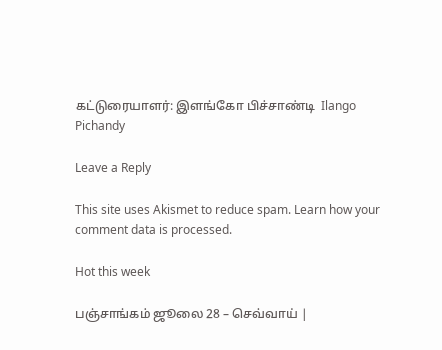கட்டுரையாளர்: இளங்கோ பிச்சாண்டி  Ilango Pichandy

Leave a Reply

This site uses Akismet to reduce spam. Learn how your comment data is processed.

Hot this week

பஞ்சாங்கம் ஜூலை 28 – செவ்வாய் |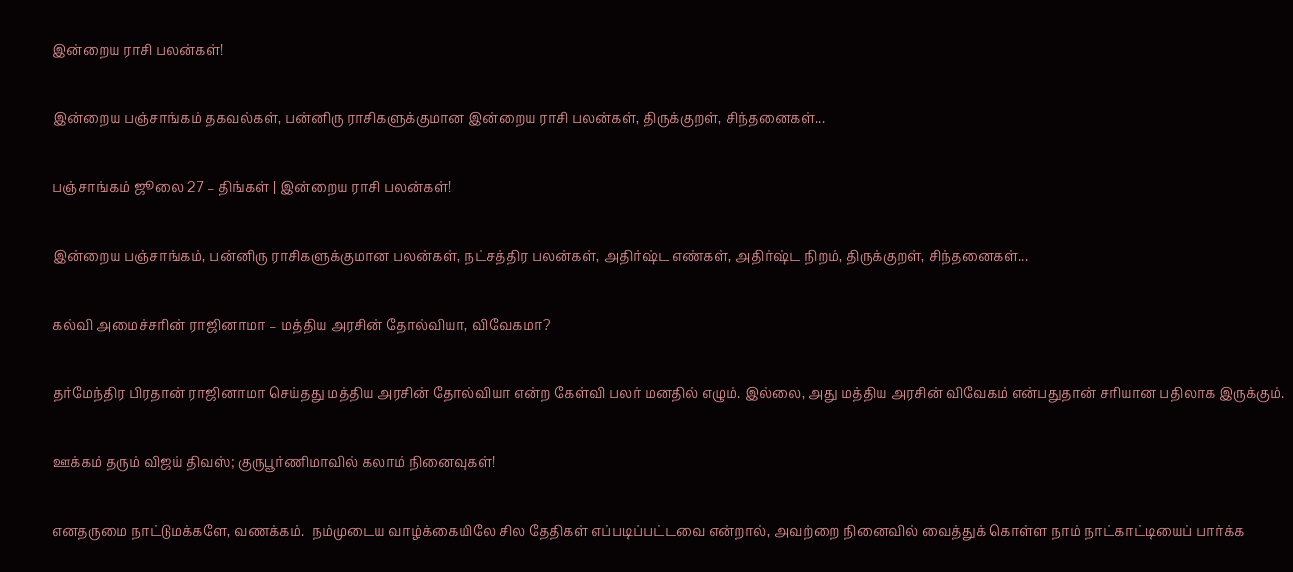இன்றைய ராசி பலன்கள்!

இன்றைய பஞ்சாங்கம் தகவல்கள், பன்னிரு ராசிகளுக்குமான இன்றைய ராசி பலன்கள், திருக்குறள், சிந்தனைகள்...

பஞ்சாங்கம் ஜூலை 27 – திங்கள் | இன்றைய ராசி பலன்கள்!

இன்றைய பஞ்சாங்கம், பன்னிரு ராசிகளுக்குமான பலன்கள், நட்சத்திர பலன்கள், அதிர்ஷ்ட எண்கள், அதிர்ஷ்ட நிறம், திருக்குறள், சிந்தனைகள்...

கல்வி அமைச்சரின் ராஜினாமா – மத்திய அரசின் தோல்வியா, விவேகமா?

தர்மேந்திர பிரதான் ராஜினாமா செய்தது மத்திய அரசின் தோல்வியா என்ற கேள்வி பலர் மனதில் எழும். இல்லை, அது மத்திய அரசின் விவேகம் என்பதுதான் சரியான பதிலாக இருக்கும்.

ஊக்கம் தரும் விஜய் திவஸ்; குருபூர்ணிமாவில் கலாம் நினைவுகள்!

எனதருமை நாட்டுமக்களே, வணக்கம்.  நம்முடைய வாழ்க்கையிலே சில தேதிகள் எப்படிப்பட்டவை என்றால், அவற்றை நினைவில் வைத்துக் கொள்ள நாம் நாட்காட்டியைப் பார்க்க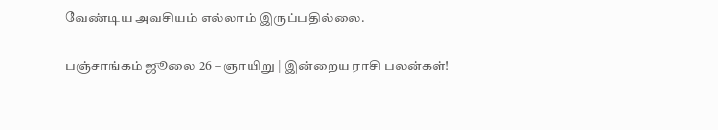வேண்டிய அவசியம் எல்லாம் இருப்பதில்லை.

பஞ்சாங்கம் ஜூலை 26 – ஞாயிறு | இன்றைய ராசி பலன்கள்!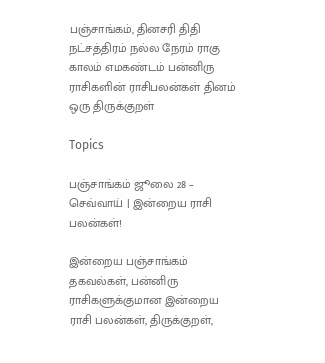பஞ்சாங்கம், தினசரி திதி நட்சத்திரம் நல்ல நேரம் ராகு காலம் எமகண்டம் பன்னிரு ராசிகளின் ராசிபலன்கள் தினம் ஒரு திருக்குறள்

Topics

பஞ்சாங்கம் ஜூலை 28 – செவ்வாய் | இன்றைய ராசி பலன்கள்!

இன்றைய பஞ்சாங்கம் தகவல்கள், பன்னிரு ராசிகளுக்குமான இன்றைய ராசி பலன்கள், திருக்குறள்,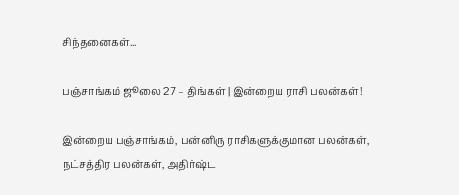சிந்தனைகள்...

பஞ்சாங்கம் ஜூலை 27 – திங்கள் | இன்றைய ராசி பலன்கள்!

இன்றைய பஞ்சாங்கம், பன்னிரு ராசிகளுக்குமான பலன்கள், நட்சத்திர பலன்கள், அதிர்ஷ்ட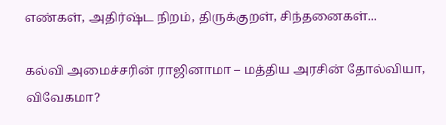எண்கள், அதிர்ஷ்ட நிறம், திருக்குறள், சிந்தனைகள்...

கல்வி அமைச்சரின் ராஜினாமா – மத்திய அரசின் தோல்வியா, விவேகமா?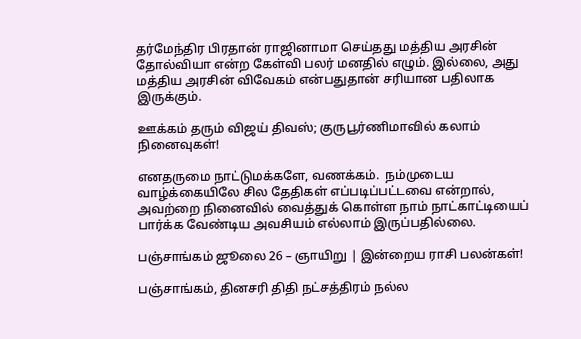தர்மேந்திர பிரதான் ராஜினாமா செய்தது மத்திய அரசின் தோல்வியா என்ற கேள்வி பலர் மனதில் எழும். இல்லை, அது மத்திய அரசின் விவேகம் என்பதுதான் சரியான பதிலாக இருக்கும்.

ஊக்கம் தரும் விஜய் திவஸ்; குருபூர்ணிமாவில் கலாம் நினைவுகள்!

எனதருமை நாட்டுமக்களே, வணக்கம்.  நம்முடைய வாழ்க்கையிலே சில தேதிகள் எப்படிப்பட்டவை என்றால், அவற்றை நினைவில் வைத்துக் கொள்ள நாம் நாட்காட்டியைப் பார்க்க வேண்டிய அவசியம் எல்லாம் இருப்பதில்லை.

பஞ்சாங்கம் ஜூலை 26 – ஞாயிறு | இன்றைய ராசி பலன்கள்!

பஞ்சாங்கம், தினசரி திதி நட்சத்திரம் நல்ல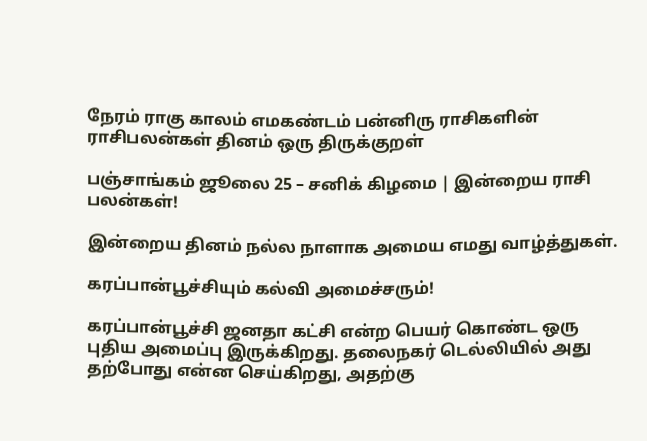நேரம் ராகு காலம் எமகண்டம் பன்னிரு ராசிகளின் ராசிபலன்கள் தினம் ஒரு திருக்குறள்

பஞ்சாங்கம் ஜூலை 25 – சனிக் கிழமை | இன்றைய ராசி பலன்கள்!

இன்றைய தினம் நல்ல நாளாக அமைய எமது வாழ்த்துகள்.

கரப்பான்பூச்சியும் கல்வி அமைச்சரும்!

கரப்பான்பூச்சி ஜனதா கட்சி என்ற பெயர் கொண்ட ஒரு புதிய அமைப்பு இருக்கிறது. தலைநகர் டெல்லியில் அது தற்போது என்ன செய்கிறது, அதற்கு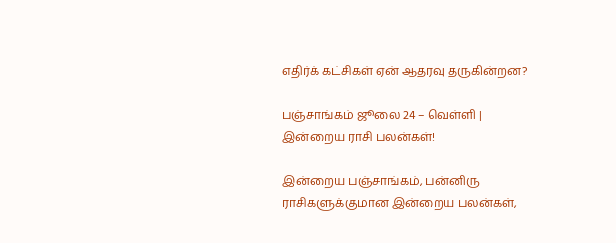எதிர்க் கட்சிகள் ஏன் ஆதரவு தருகின்றன?

பஞ்சாங்கம் ஜூலை 24 – வெள்ளி | இன்றைய ராசி பலன்கள்!

இன்றைய பஞ்சாங்கம், பன்னிரு ராசிகளுக்குமான இன்றைய பலன்கள்,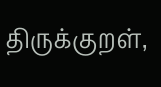திருக்குறள்,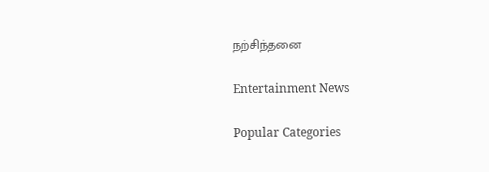நற்சிந்தனை

Entertainment News

Popular Categories